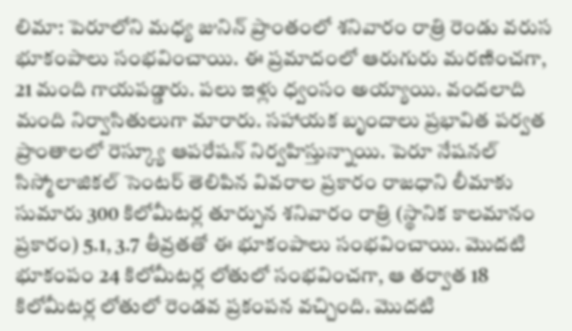లిమా: పెరూలోని మధ్య జునిన్ ప్రాంతంలో శనివారం రాత్రి రెండు వరుస భూకంపాలు సంభవించాయి. ఈ ప్రమాదంలో ఆరుగురు మరణించగా, 21 మంది గాయపడ్డారు. పలు ఇళ్లు ధ్వంసం అయ్యాయి. వందలాది మంది నిర్వాసితులుగా మారారు. సహాయక బృందాలు ప్రభావిత పర్వత ప్రాంతాలలో రెస్క్యూ ఆపరేషన్ నిర్వహిస్తున్నాయి. పెరూ నేషనల్ సిస్మోలాజికల్ సెంటర్ తెలిపిన వివరాల ప్రకారం రాజధాని లీమాకు సుమారు 300 కిలోమీటర్ల తూర్పున శనివారం రాత్రి (స్థానిక కాలమానం ప్రకారం) 5.1, 3.7 తీవ్రతతో ఈ భూకంపాలు సంభవించాయి. మొదటి భూకంపం 24 కిలోమీటర్ల లోతులో సంభవించగా, ఆ తర్వాత 18 కిలోమీటర్ల లోతులో రెండవ ప్రకంపన వచ్చింది. మొదటి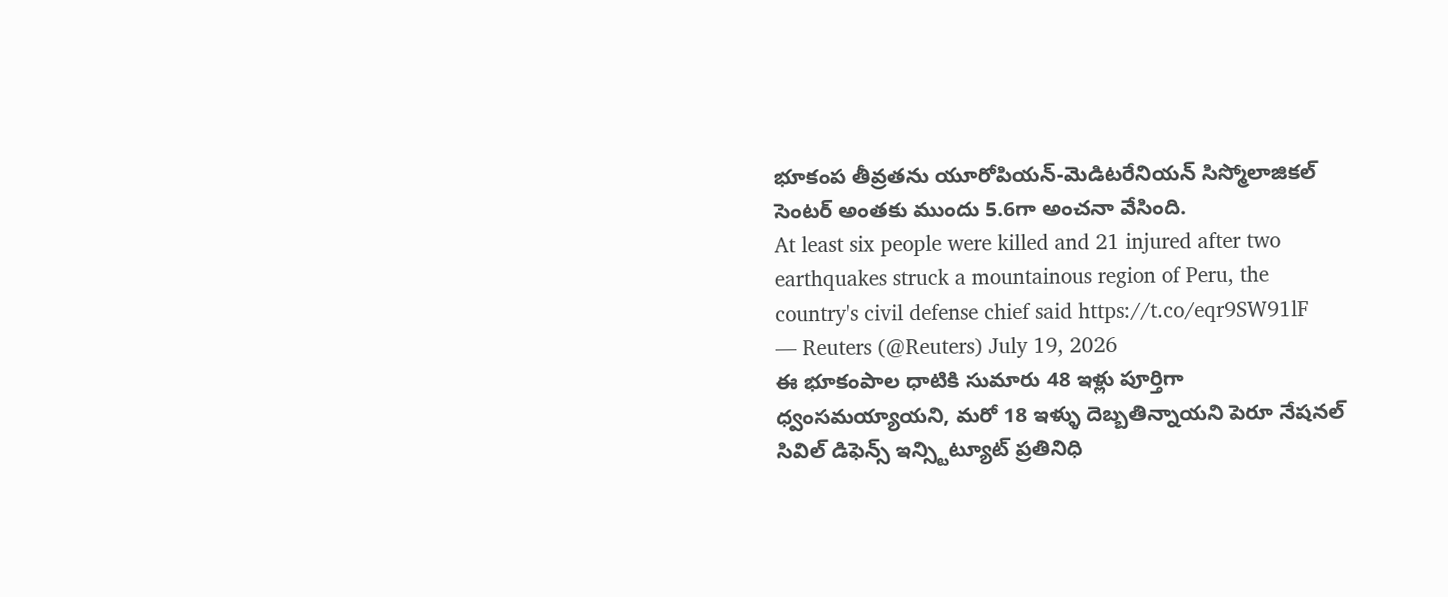భూకంప తీవ్రతను యూరోపియన్-మెడిటరేనియన్ సిస్మోలాజికల్ సెంటర్ అంతకు ముందు 5.6గా అంచనా వేసింది.
At least six people were killed and 21 injured after two earthquakes struck a mountainous region of Peru, the country's civil defense chief said https://t.co/eqr9SW91lF
— Reuters (@Reuters) July 19, 2026
ఈ భూకంపాల ధాటికి సుమారు 48 ఇళ్లు పూర్తిగా ధ్వంసమయ్యాయని, మరో 18 ఇళ్ళు దెబ్బతిన్నాయని పెరూ నేషనల్ సివిల్ డిఫెన్స్ ఇన్స్టిట్యూట్ ప్రతినిధి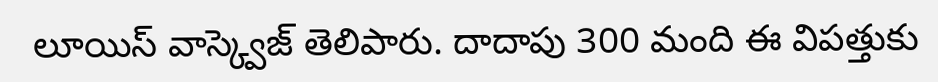లూయిస్ వాస్క్వెజ్ తెలిపారు. దాదాపు 300 మంది ఈ విపత్తుకు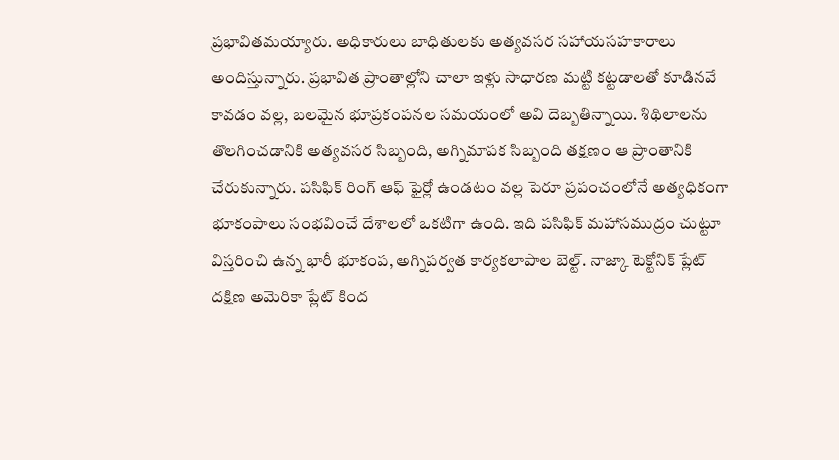ప్రభావితమయ్యారు. అధికారులు బాధితులకు అత్యవసర సహాయసహకారాలు అందిస్తున్నారు. ప్రభావిత ప్రాంతాల్లోని చాలా ఇళ్లు సాధారణ మట్టి కట్టడాలతో కూడినవే కావడం వల్ల, బలమైన భూప్రకంపనల సమయంలో అవి దెబ్బతిన్నాయి. శిథిలాలను తొలగించడానికి అత్యవసర సిబ్బంది, అగ్నిమాపక సిబ్బంది తక్షణం ఆ ప్రాంతానికి చేరుకున్నారు. పసిఫిక్ రింగ్ ఆఫ్ ఫైర్లో ఉండటం వల్ల పెరూ ప్రపంచంలోనే అత్యధికంగా భూకంపాలు సంభవించే దేశాలలో ఒకటిగా ఉంది. ఇది పసిఫిక్ మహాసముద్రం చుట్టూ విస్తరించి ఉన్న భారీ భూకంప, అగ్నిపర్వత కార్యకలాపాల బెల్ట్. నాజ్కా టెక్టోనిక్ ప్లేట్ దక్షిణ అమెరికా ప్లేట్ కింద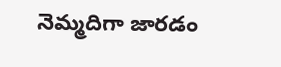నెమ్మదిగా జారడం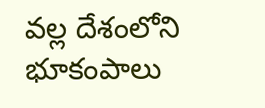వల్ల దేశంలోని భూకంపాలు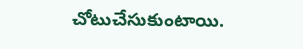చోటుచేసుకుంటాయి.